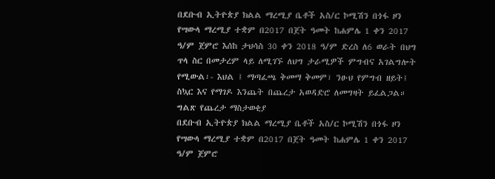በደቡብ ኢትዮጵያ ክልል ማረሚያ ቤቶች አስ/ር ኮሚሽን በጎፋ ዞን የሣውላ ማረሚያ ተቋም በ2017 በጀት ዓመት ከሐምሌ 1 ቀን 2017 ዓ/ም ጀምሮ እሰከ ታህሳስ 30 ቀን 2018 ዓ/ም ድረስ ለ6 ወራት በህግ ጥላ ስር በመታረም ላይ ለሚገኙ ለህግ ታራሚዎች ምግብና አገልግሎት የሚውል፡- እህል ፤ ማጣፈጫ ቅመማ ቅመም፣ ንፁህ የምግብ ዘይት፤ ስኳር እና የማገዶ እንጨት በጨረታ አወዳድሮ ለመግዛት ይፈልጋል።
ግልጽ የጨረታ ማስታወቂያ
በደቡብ ኢትዮጵያ ክልል ማረሚያ ቤቶች አስ/ር ኮሚሽን በጎፋ ዞን የሣውላ ማረሚያ ተቋም በ2017 በጀት ዓመት ከሐምሌ 1 ቀን 2017 ዓ/ም ጀምሮ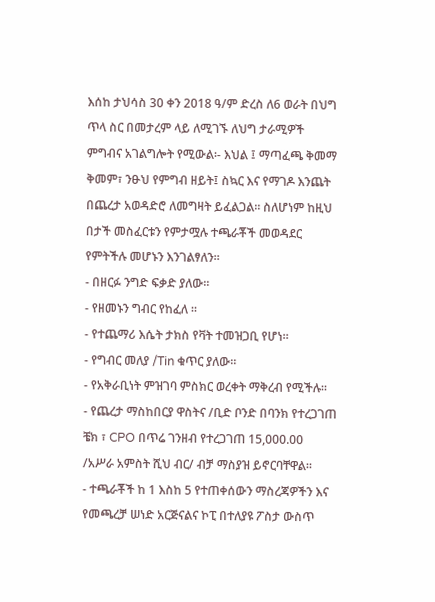እሰከ ታህሳስ 30 ቀን 2018 ዓ/ም ድረስ ለ6 ወራት በህግ ጥላ ስር በመታረም ላይ ለሚገኙ ለህግ ታራሚዎች ምግብና አገልግሎት የሚውል፡- እህል ፤ ማጣፈጫ ቅመማ ቅመም፣ ንፁህ የምግብ ዘይት፤ ስኳር እና የማገዶ እንጨት በጨረታ አወዳድሮ ለመግዛት ይፈልጋል። ስለሆነም ከዚህ በታች መስፈርቱን የምታሟሉ ተጫራቾች መወዳደር የምትችሉ መሆኑን እንገልፃለን።
- በዘርፉ ንግድ ፍቃድ ያለው።
- የዘመኑን ግብር የከፈለ ።
- የተጨማሪ እሴት ታክስ የቫት ተመዝጋቢ የሆነ።
- የግብር መለያ /Tin ቁጥር ያለው።
- የአቅራቢነት ምዝገባ ምስክር ወረቀት ማቅረብ የሚችሉ።
- የጨረታ ማስከበርያ ዋስትና /ቢድ ቦንድ በባንክ የተረጋገጠ ቼክ ፣ CPO በጥሬ ገንዘብ የተረጋገጠ 15,000.00 /አሥራ አምስት ሺህ ብር/ ብቻ ማስያዝ ይኖርባቸዋል።
- ተጫራቾች ከ 1 እስከ 5 የተጠቀሰውን ማስረጃዎችን እና የመጫረቻ ሠነድ አርጅናልና ኮፒ በተለያዩ ፖስታ ውስጥ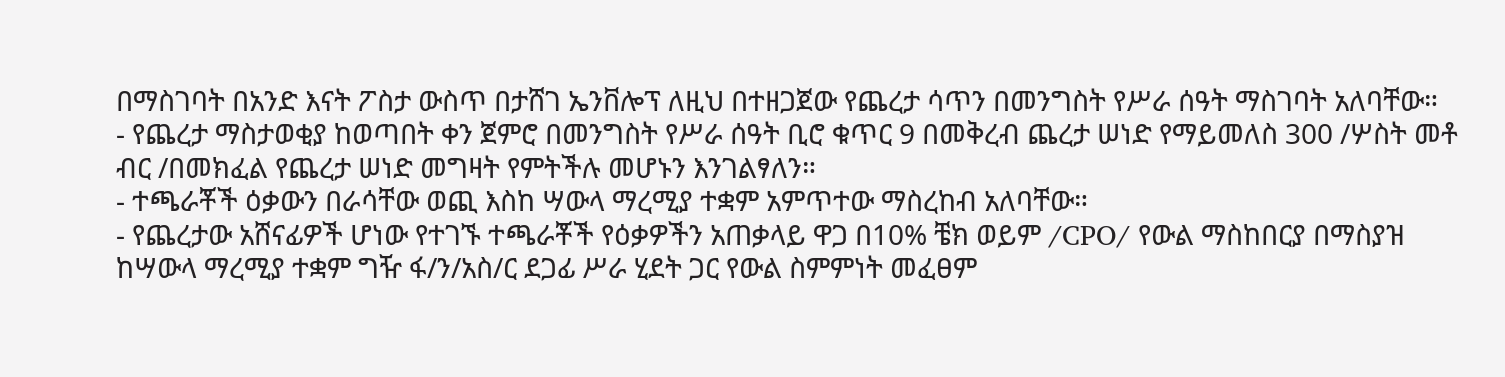በማስገባት በአንድ እናት ፖስታ ውስጥ በታሸገ ኤንቨሎፕ ለዚህ በተዘጋጀው የጨረታ ሳጥን በመንግስት የሥራ ሰዓት ማስገባት አለባቸው።
- የጨረታ ማስታወቂያ ከወጣበት ቀን ጀምሮ በመንግስት የሥራ ሰዓት ቢሮ ቁጥር 9 በመቅረብ ጨረታ ሠነድ የማይመለስ 300 /ሦስት መቶ ብር /በመክፈል የጨረታ ሠነድ መግዛት የምትችሉ መሆኑን እንገልፃለን።
- ተጫራቾች ዕቃውን በራሳቸው ወጪ እስከ ሣውላ ማረሚያ ተቋም አምጥተው ማስረከብ አለባቸው።
- የጨረታው አሸናፊዎች ሆነው የተገኙ ተጫራቾች የዕቃዎችን አጠቃላይ ዋጋ በ10% ቼክ ወይም /CPO/ የውል ማስከበርያ በማስያዝ ከሣውላ ማረሚያ ተቋም ግዥ ፋ/ን/አስ/ር ደጋፊ ሥራ ሂደት ጋር የውል ስምምነት መፈፀም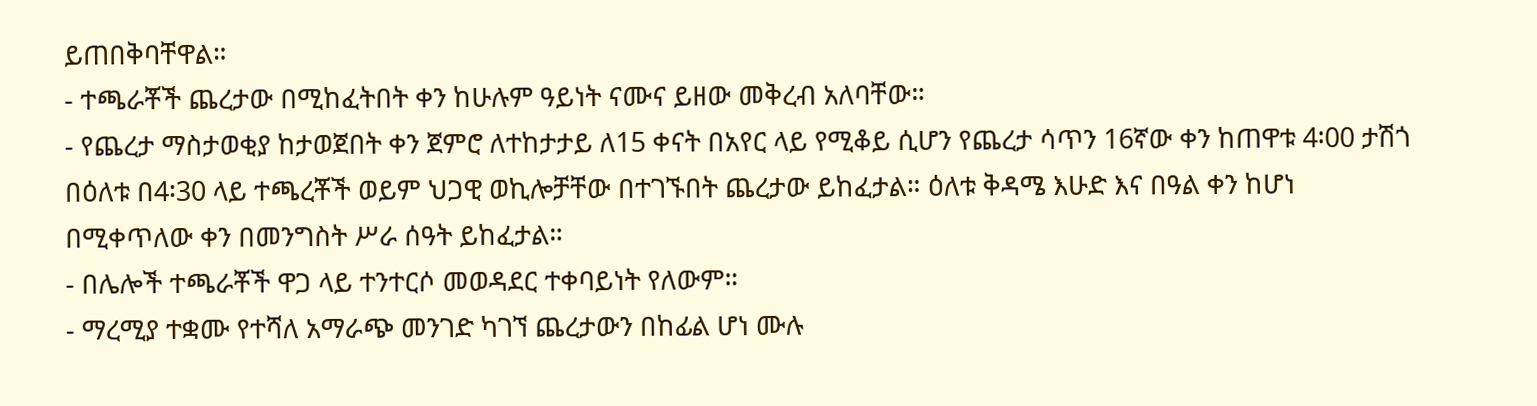ይጠበቅባቸዋል።
- ተጫራቾች ጨረታው በሚከፈትበት ቀን ከሁሉም ዓይነት ናሙና ይዘው መቅረብ አለባቸው።
- የጨረታ ማስታወቂያ ከታወጀበት ቀን ጀምሮ ለተከታታይ ለ15 ቀናት በአየር ላይ የሚቆይ ሲሆን የጨረታ ሳጥን 16ኛው ቀን ከጠዋቱ 4፡00 ታሽጎ በዕለቱ በ4፡30 ላይ ተጫረቾች ወይም ህጋዊ ወኪሎቻቸው በተገኙበት ጨረታው ይከፈታል። ዕለቱ ቅዳሜ እሁድ እና በዓል ቀን ከሆነ በሚቀጥለው ቀን በመንግስት ሥራ ሰዓት ይከፈታል።
- በሌሎች ተጫራቾች ዋጋ ላይ ተንተርሶ መወዳደር ተቀባይነት የለውም።
- ማረሚያ ተቋሙ የተሻለ አማራጭ መንገድ ካገኘ ጨረታውን በከፊል ሆነ ሙሉ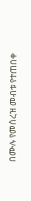በሙሉ የመሰረዝ መብቱ የተጠበቀ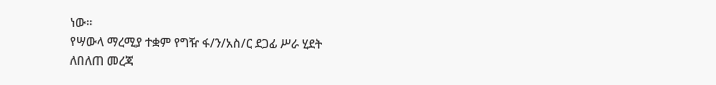ነው፡፡
የሣውላ ማረሚያ ተቋም የግዥ ፋ/ን/አስ/ር ደጋፊ ሥራ ሂደት
ለበለጠ መረጃ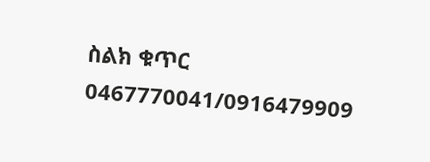ስልክ ቁጥር 0467770041/0916479909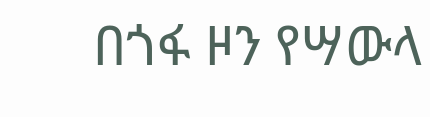በጎፋ ዞን የሣውላ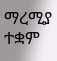ማረሚያ ተቋም